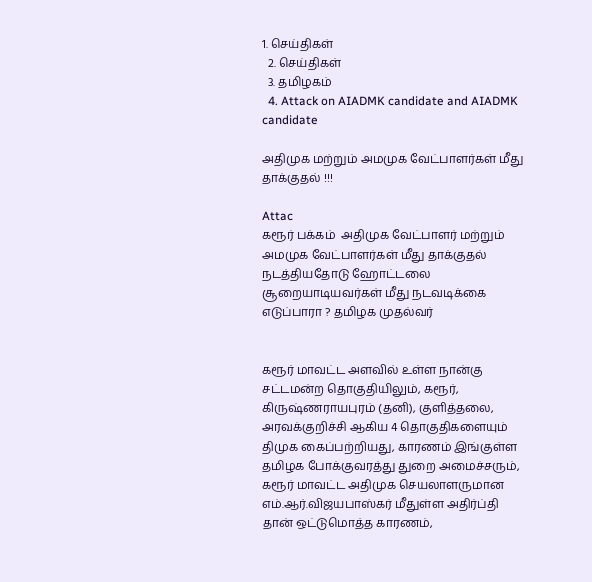1. செய்திகள்
  2. செய்திகள்
  3. த‌மிழக‌ம்
  4. Attack on AIADMK candidate and AIADMK candidate

அதிமுக மற்றும் அமமுக வேட்பாளர்கள் மீது தாக்குதல் !!!

Attac
கரூர் பக்கம்  அதிமுக வேட்பாளர் மற்றும் அமமுக வேட்பாளர்கள் மீது தாக்குதல் நடத்தியதோடு ஹோட்டலை சூறையாடியவர்கள் மீது நடவடிக்கை எடுப்பாரா ? தமிழக முதல்வர்


கரூர் மாவட்ட அளவில் உள்ள நான்கு சட்டமன்ற தொகுதியிலும், கரூர், கிருஷ்ணராயபுரம் (தனி), குளித்தலை, அரவக்குறிச்சி ஆகிய 4 தொகுதிகளையும் திமுக கைப்பற்றியது, காரணம் இங்குள்ள தமிழக போக்குவரத்து துறை அமைச்சரும், கரூர் மாவட்ட அதிமுக செயலாளருமான எம்.ஆர்.விஜயபாஸ்கர் மீதுள்ள அதிர்ப்தி தான் ஒட்டுமொத்த காரணம்,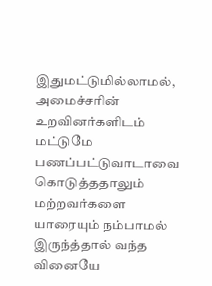இதுமட்டுமில்லாமல், அமைச்சரின் உறவினர்களிடம் மட்டுமே பணப்பட்டுவாடாவை கொடுத்ததாலும் மற்றவர்களை யாரையும் நம்பாமல் இருந்த்தால் வந்த வினையே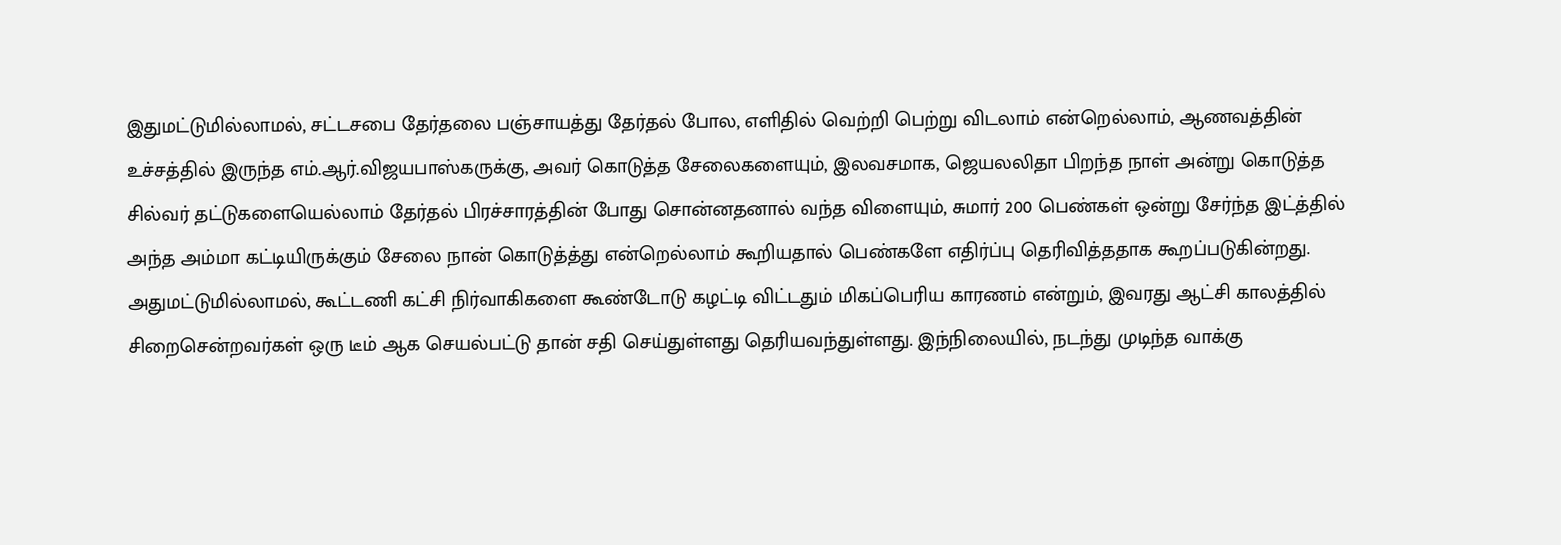இதுமட்டுமில்லாமல், சட்டசபை தேர்தலை பஞ்சாயத்து தேர்தல் போல, எளிதில் வெற்றி பெற்று விடலாம் என்றெல்லாம், ஆணவத்தின் உச்சத்தில் இருந்த எம்.ஆர்.விஜயபாஸ்கருக்கு, அவர் கொடுத்த சேலைகளையும், இலவசமாக, ஜெயலலிதா பிறந்த நாள் அன்று கொடுத்த சில்வர் தட்டுகளையெல்லாம் தேர்தல் பிரச்சாரத்தின் போது சொன்னதனால் வந்த விளையும், சுமார் 200 பெண்கள் ஒன்று சேர்ந்த இட்த்தில் அந்த அம்மா கட்டியிருக்கும் சேலை நான் கொடுத்த்து என்றெல்லாம் கூறியதால் பெண்களே எதிர்ப்பு தெரிவித்ததாக கூறப்படுகின்றது. அதுமட்டுமில்லாமல், கூட்டணி கட்சி நிர்வாகிகளை கூண்டோடு கழட்டி விட்டதும் மிகப்பெரிய காரணம் என்றும், இவரது ஆட்சி காலத்தில் சிறைசென்றவர்கள் ஒரு டீம் ஆக செயல்பட்டு தான் சதி செய்துள்ளது தெரியவந்துள்ளது. இந்நிலையில், நடந்து முடிந்த வாக்கு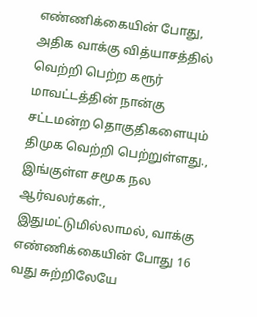எண்ணிக்கையின் போது, அதிக வாக்கு வித்யாசத்தில் வெற்றி பெற்ற கரூர் மாவட்டத்தின் நான்கு சட்டமன்ற தொகுதிகளையும் திமுக வெற்றி பெற்றுள்ளது., இங்குள்ள சமூக நல ஆர்வலர்கள்., இதுமட்டுமில்லாமல், வாக்கு எண்ணிக்கையின் போது 16 வது சுற்றிலேயே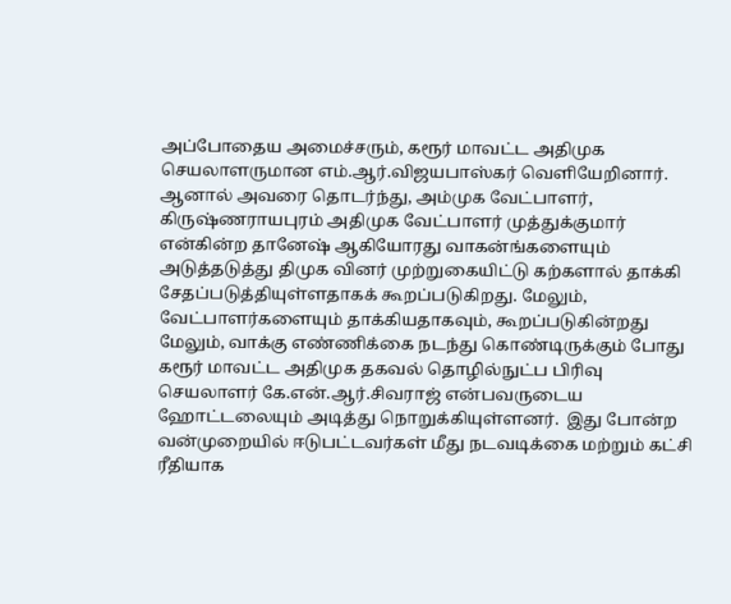அப்போதைய அமைச்சரும், கரூர் மாவட்ட அதிமுக செயலாளருமான எம்.ஆர்.விஜயபாஸ்கர் வெளியேறினார். ஆனால் அவரை தொடர்ந்து, அம்முக வேட்பாளர், கிருஷ்ணராயபுரம் அதிமுக வேட்பாளர் முத்துக்குமார் என்கின்ற தானேஷ் ஆகியோரது வாகன்ங்களையும் அடுத்தடுத்து திமுக வினர் முற்றுகையிட்டு கற்களால் தாக்கி சேதப்படுத்தியுள்ளதாகக் கூறப்படுகிறது. மேலும், வேட்பாளர்களையும் தாக்கியதாகவும், கூறப்படுகின்றது மேலும், வாக்கு எண்ணிக்கை நடந்து கொண்டிருக்கும் போது கரூர் மாவட்ட அதிமுக தகவல் தொழில்நுட்ப பிரிவு செயலாளர் கே.என்.ஆர்.சிவராஜ் என்பவருடைய ஹோட்டலையும் அடித்து நொறுக்கியுள்ளனர்.  இது போன்ற வன்முறையில் ஈடுபட்டவர்கள் மீது நடவடிக்கை மற்றும் கட்சி ரீதியாக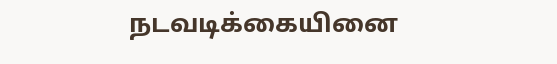நடவடிக்கையினை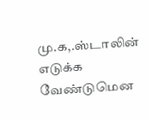மு.க,.ஸ்டாலின் எடுக்க வேண்டுமென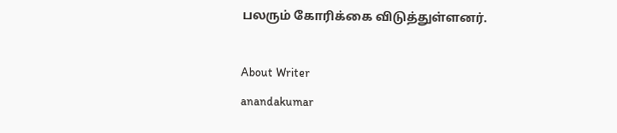பலரும் கோரிக்கை விடுத்துள்ளனர்.

About Writer
anandakumar